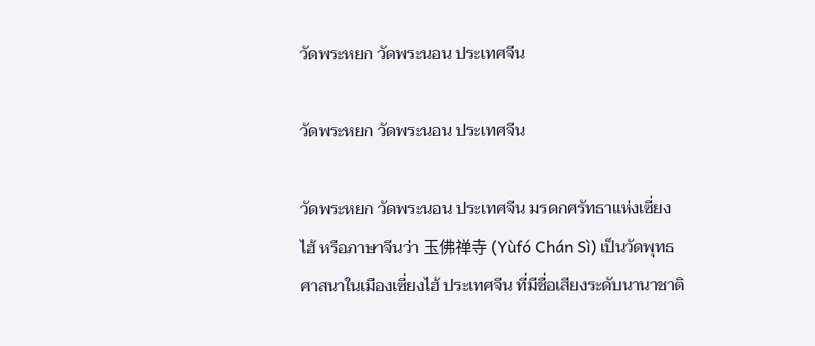วัดพระหยก วัดพระนอน ประเทศจีน

วัดพระหยก วัดพระนอน ประเทศจีน

วัดพระหยก วัดพระนอน ประเทศจีน มรดกศรัทธาแห่งเซี่ยงไฮ้ หรือภาษาจีนว่า 玉佛禅寺 (Yùfó Chán Sì) เป็นวัดพุทธศาสนาในเมืองเซี่ยงไฮ้ ประเทศจีน ที่มีชื่อเสียงระดับนานาชาติ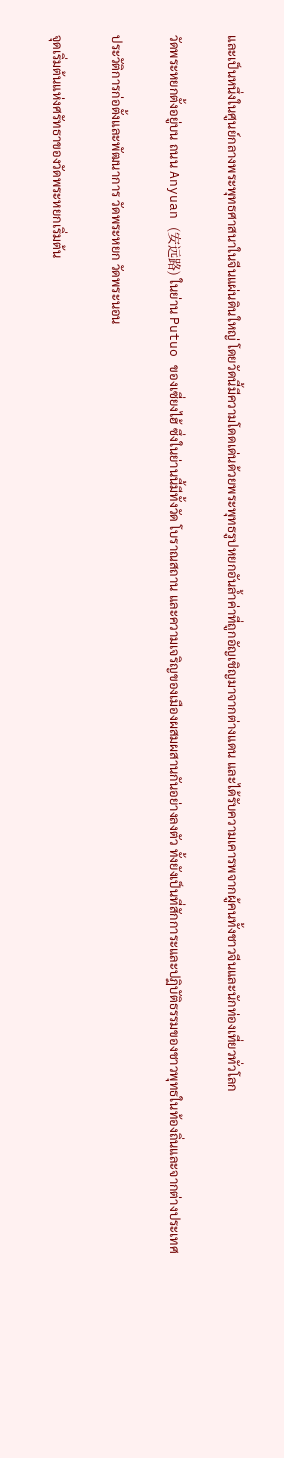และเป็นหนึ่งในศูนย์กลางพระพุทธศาสนาในจีนแผ่นดินใหญ่ โดยวัดนี้มีความโดดเด่นด้วยพระพุทธรูปหยกอันล้ำค่าที่ถูกอัญเชิญมาจากต่างแดน และได้รับความเคารพจากผู้คนทั้งชาวจีนและนักท่องเที่ยวทั่วโลก

วัดพระหยกตั้งอยู่บน ถนน Anyuan (安远路) ในย่าน Putuo ของเซี่ยงไฮ้ ซึ่งในย่านนี้มีทั้งวัด โบราณสถาน และความเจริญของเมืองผสมผสานกันอย่างลงตัว ทั้งยังเป็นที่สักการะและปฏิบัติธรรมของชาวพุทธในท้องถิ่นและจากต่างประเทศ

ประวัติการก่อตั้งและพัฒนาการ วัดพระหยก วัดพระนอน

จุดเริ่มต้นแห่งศรัทธาของวัดพระหยกเริ่มต้น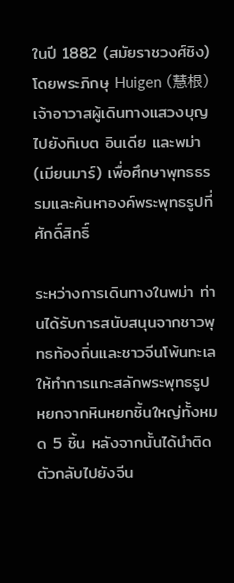ในปี 1882 (สมัยราชวงศ์ชิง) โดยพระภิกษุ Huigen (慧根) เจ้าอาวาสผู้เดินทางแสวงบุญไปยังทิเบต อินเดีย และพม่า (เมียนมาร์) เพื่อศึกษาพุทธธรรมและค้นหาองค์พระพุทธรูปที่ศักดิ์สิทธิ์

ระหว่างการเดินทางในพม่า ท่านได้รับการสนับสนุนจากชาวพุทธท้องถิ่นและชาวจีนโพ้นทะเลให้ทำการแกะสลักพระพุทธรูปหยกจากหินหยกชิ้นใหญ่ทั้งหมด 5 ชิ้น หลังจากนั้นได้นำติดตัวกลับไปยังจีน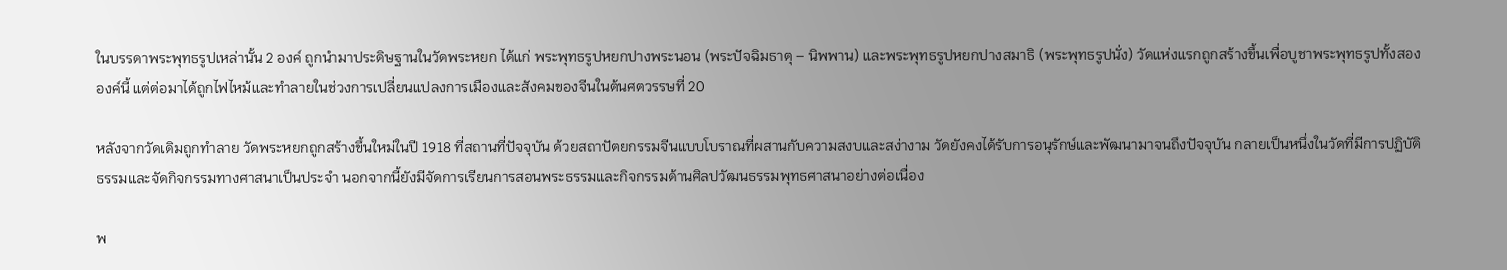ในบรรดาพระพุทธรูปเหล่านั้น 2 องค์ ถูกนำมาประดิษฐานในวัดพระหยก ได้แก่ พระพุทธรูปหยกปางพระนอน (พระปัจฉิมธาตุ – นิพพาน) และพระพุทธรูปหยกปางสมาธิ (พระพุทธรูปนั่ง) วัดแห่งแรกถูกสร้างขึ้นเพื่อบูชาพระพุทธรูปทั้งสององค์นี้ แต่ต่อมาได้ถูกไฟไหม้และทำลายในช่วงการเปลี่ยนแปลงการเมืองและสังคมของจีนในต้นศตวรรษที่ 20

หลังจากวัดเดิมถูกทำลาย วัดพระหยกถูกสร้างขึ้นใหม่ในปี 1918 ที่สถานที่ปัจจุบัน ด้วยสถาปัตยกรรมจีนแบบโบราณที่ผสานกับความสงบและสง่างาม วัดยังคงได้รับการอนุรักษ์และพัฒนามาจนถึงปัจจุบัน กลายเป็นหนึ่งในวัดที่มีการปฏิบัติธรรมและจัดกิจกรรมทางศาสนาเป็นประจำ นอกจากนี้ยังมีจัดการเรียนการสอนพระธรรมและกิจกรรมด้านศิลปวัฒนธรรมพุทธศาสนาอย่างต่อเนื่อง

พ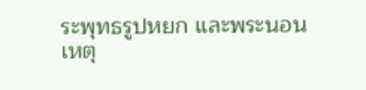ระพุทธรูปหยก และพระนอน เหตุ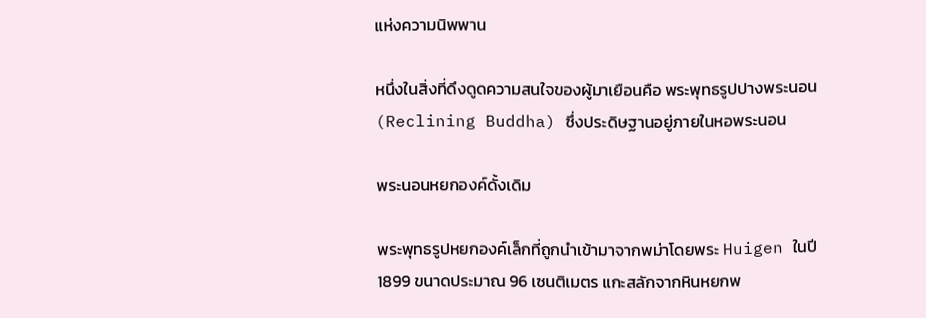แห่งความนิพพาน

หนึ่งในสิ่งที่ดึงดูดความสนใจของผู้มาเยือนคือ พระพุทธรูปปางพระนอน (Reclining Buddha) ซึ่งประดิษฐานอยู่ภายในหอพระนอน

พระนอนหยกองค์ดั้งเดิม

พระพุทธรูปหยกองค์เล็กที่ถูกนำเข้ามาจากพม่าโดยพระ Huigen ในปี 1899 ขนาดประมาณ 96 เซนติเมตร แกะสลักจากหินหยกพ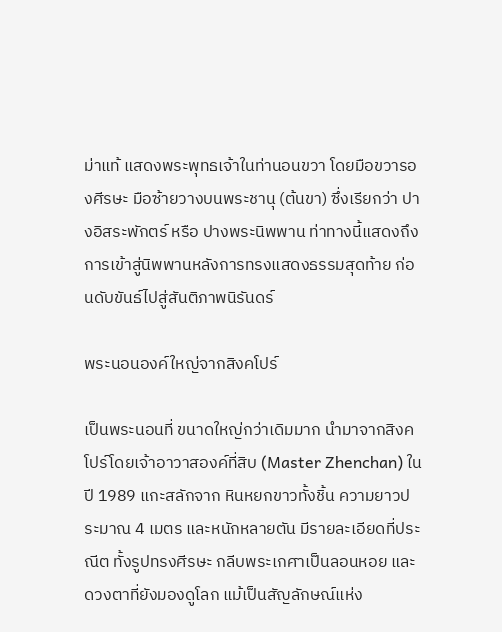ม่าแท้ แสดงพระพุทธเจ้าในท่านอนขวา โดยมือขวารองศีรษะ มือซ้ายวางบนพระชานุ (ต้นขา) ซึ่งเรียกว่า ปางอิสระพักตร์ หรือ ปางพระนิพพาน ท่าทางนี้แสดงถึงการเข้าสู่นิพพานหลังการทรงแสดงธรรมสุดท้าย ก่อนดับขันธ์ไปสู่สันติภาพนิรันดร์

พระนอนองค์ใหญ่จากสิงคโปร์

เป็นพระนอนที่ ขนาดใหญ่กว่าเดิมมาก นำมาจากสิงคโปร์โดยเจ้าอาวาสองค์ที่สิบ (Master Zhenchan) ในปี 1989 แกะสลักจาก หินหยกขาวทั้งชิ้น ความยาวประมาณ 4 เมตร และหนักหลายตัน มีรายละเอียดที่ประณีต ทั้งรูปทรงศีรษะ กลีบพระเกศาเป็นลอนหอย และดวงตาที่ยังมองดูโลก แม้เป็นสัญลักษณ์แห่ง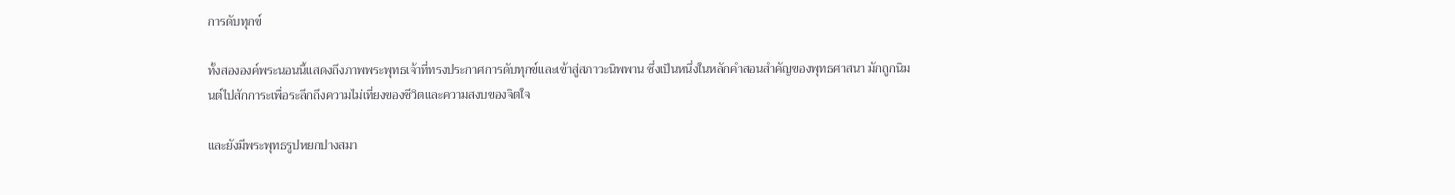การดับทุกข์

ทั้งสององค์พระนอนนี้แสดงถึงภาพพระพุทธเจ้าที่ทรงประกาศการดับทุกข์และเข้าสู่สภาวะนิพพาน ซึ่งเป็นหนึ่งในหลักคำสอนสำคัญของพุทธศาสนา มักถูกนิมนต์ไปสักการะเพื่อระลึกถึงความไม่เที่ยงของชีวิตและความสงบของจิตใจ

และยังมีพระพุทธรูปหยกปางสมา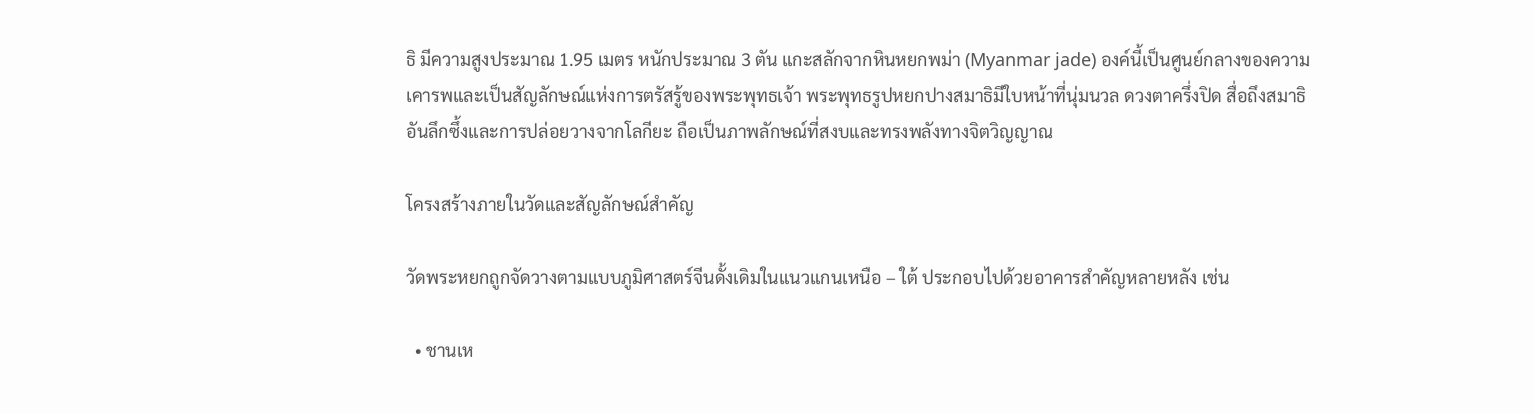ธิ มีความสูงประมาณ 1.95 เมตร หนักประมาณ 3 ตัน แกะสลักจากหินหยกพม่า (Myanmar jade) องค์นี้เป็นศูนย์กลางของความเคารพและเป็นสัญลักษณ์แห่งการตรัสรู้ของพระพุทธเจ้า พระพุทธรูปหยกปางสมาธิมีใบหน้าที่นุ่มนวล ดวงตาครึ่งปิด สื่อถึงสมาธิอันลึกซึ้งและการปล่อยวางจากโลกียะ ถือเป็นภาพลักษณ์ที่สงบและทรงพลังทางจิตวิญญาณ

โครงสร้างภายในวัดและสัญลักษณ์สำคัญ

วัดพระหยกถูกจัดวางตามแบบภูมิศาสตร์จีนดั้งเดิมในแนวแกนเหนือ – ใต้ ประกอบไปด้วยอาคารสำคัญหลายหลัง เช่น

  • ชานเห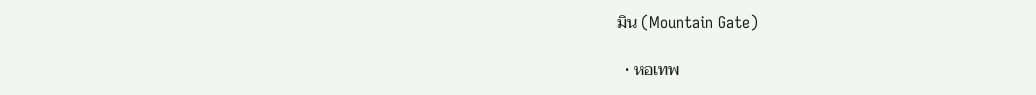มิน (Mountain Gate)

  • หอเทพ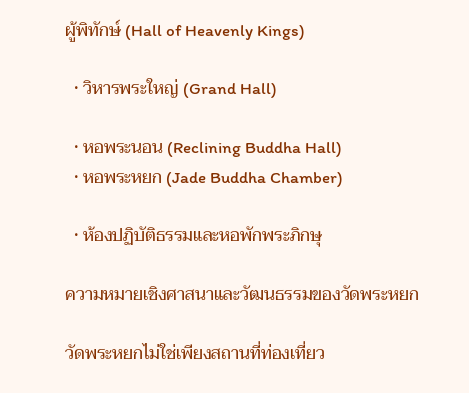ผู้พิทักษ์ (Hall of Heavenly Kings)

  • วิหารพระใหญ่ (Grand Hall)

  • หอพระนอน (Reclining Buddha Hall)
  • หอพระหยก (Jade Buddha Chamber)

  • ห้องปฏิบัติธรรมและหอพักพระภิกษุ

ความหมายเชิงศาสนาและวัฒนธรรมของวัดพระหยก

วัดพระหยกไม่ใช่เพียงสถานที่ท่องเที่ยว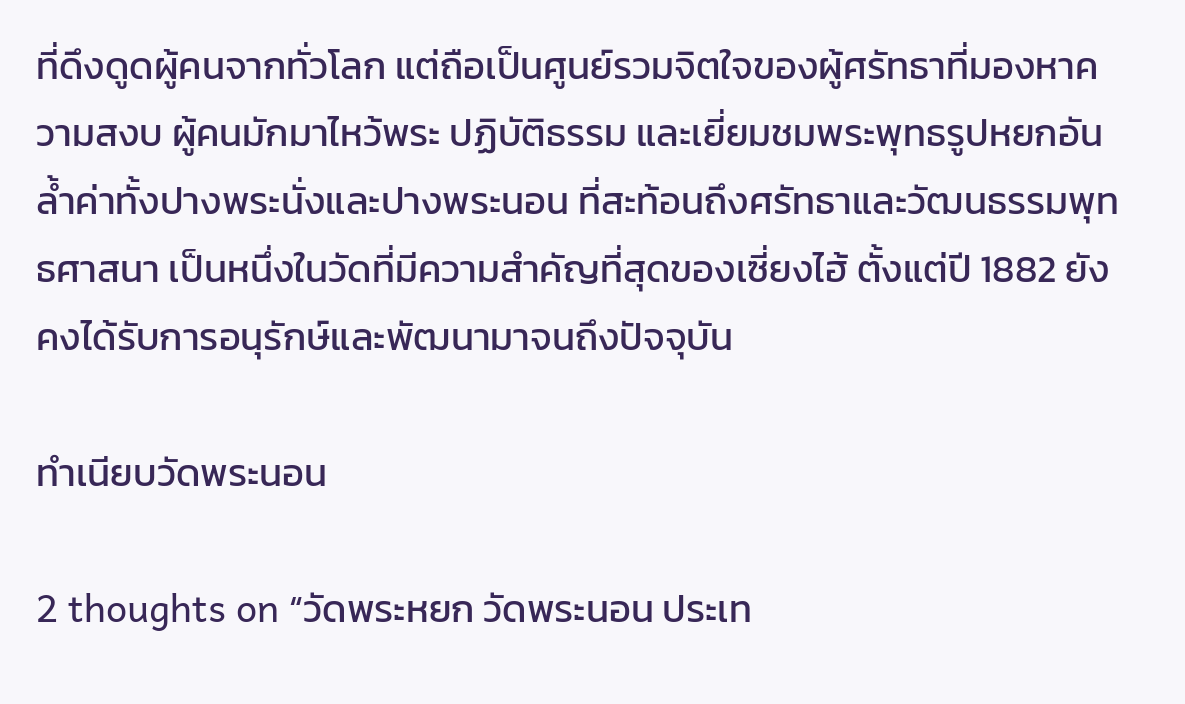ที่ดึงดูดผู้คนจากทั่วโลก แต่ถือเป็นศูนย์รวมจิตใจของผู้ศรัทธาที่มองหาความสงบ ผู้คนมักมาไหว้พระ ปฏิบัติธรรม และเยี่ยมชมพระพุทธรูปหยกอันล้ำค่าทั้งปางพระนั่งและปางพระนอน ที่สะท้อนถึงศรัทธาและวัฒนธรรมพุทธศาสนา เป็นหนึ่งในวัดที่มีความสำคัญที่สุดของเซี่ยงไฮ้ ตั้งแต่ปี 1882 ยังคงได้รับการอนุรักษ์และพัฒนามาจนถึงปัจจุบัน

ทำเนียบวัดพระนอน

2 thoughts on “วัดพระหยก วัดพระนอน ประเท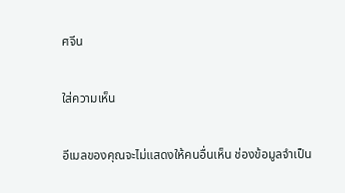ศจีน

ใส่ความเห็น

อีเมลของคุณจะไม่แสดงให้คนอื่นเห็น ช่องข้อมูลจำเป็น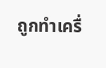ถูกทำเครื่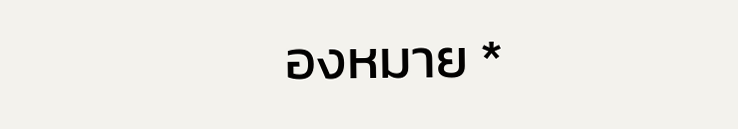องหมาย *